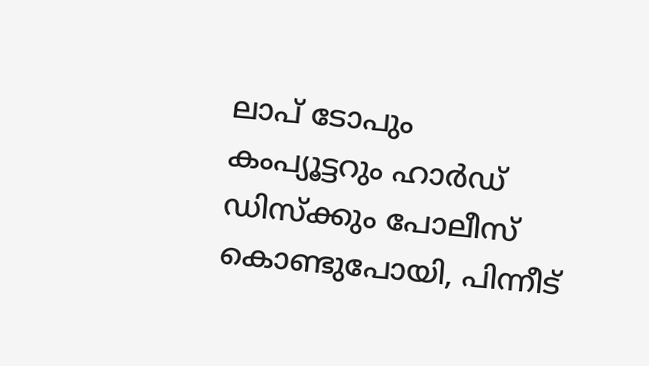ലാപ് ടോപും കംപ്യൂട്ടറും ഹാര്‍ഡ് ഡിസ്‌ക്കും പോലീസ് കൊണ്ടുപോയി, പിന്നീട്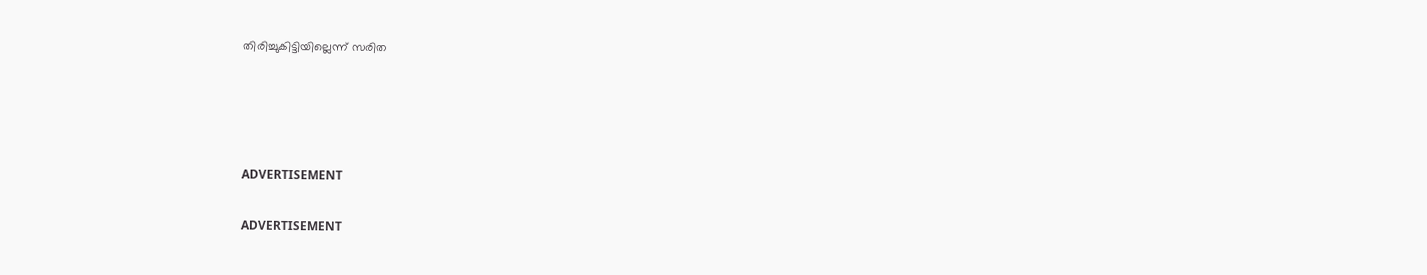തിരിച്ചുകിട്ടിയില്ലെന്ന് സരിത




ADVERTISEMENT

ADVERTISEMENT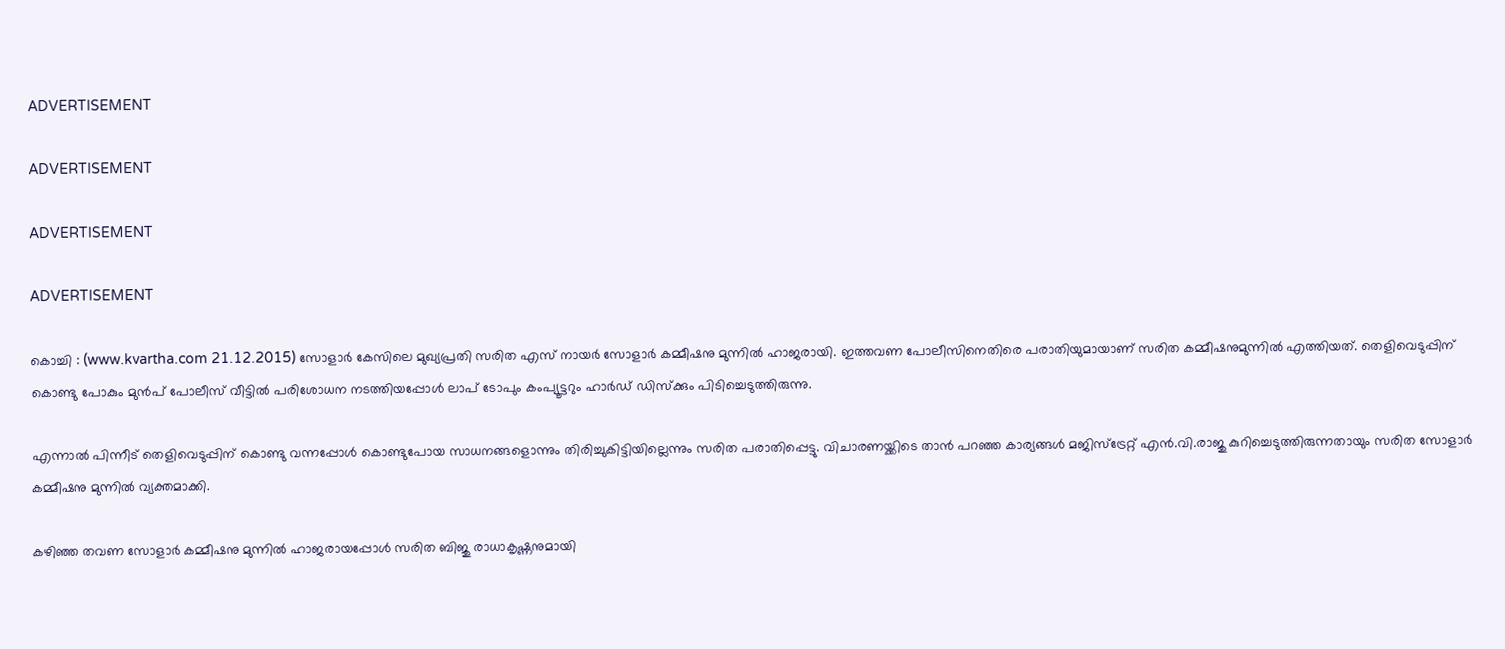ADVERTISEMENT

ADVERTISEMENT

ADVERTISEMENT

ADVERTISEMENT

കൊച്ചി : (www.kvartha.com 21.12.2015) സോളാര്‍ കേസിലെ മുഖ്യപ്രതി സരിത എസ് നായര്‍ സോളാര്‍ കമ്മീഷനു മുന്നില്‍ ഹാജരായി. ഇത്തവണ പോലീസിനെതിരെ പരാതിയുമായാണ് സരിത കമ്മീഷനുമുന്നില്‍ എത്തിയത്. തെളിവെടുപ്പിന് കൊണ്ടു പോകും മുന്‍പ് പോലീസ് വീട്ടില്‍ പരിശോധന നടത്തിയപ്പോള്‍ ലാപ് ടോപും കംപ്യൂട്ടറും ഹാര്‍ഡ് ഡിസ്‌ക്കും പിടിച്ചെടുത്തിരുന്നു.

എന്നാല്‍ പിന്നീട് തെളിവെടുപ്പിന് കൊണ്ടു വന്നപ്പോള്‍ കൊണ്ടുപോയ സാധനങ്ങളൊന്നും തിരിച്ചുകിട്ടിയില്ലെന്നും സരിത പരാതിപ്പെട്ടു. വിചാരണയ്ക്കിടെ താന്‍ പറഞ്ഞ കാര്യങ്ങള്‍ മജിസ്‌ട്രേറ്റ് എന്‍.വി.രാജു കുറിച്ചെടുത്തിരുന്നതായും സരിത സോളാര്‍ കമ്മീഷനു മുന്നില്‍ വ്യക്തമാക്കി.

കഴിഞ്ഞ തവണ സോളാര്‍ കമ്മീഷനു മുന്നില്‍ ഹാജരായപ്പോള്‍ സരിത ബിജു രാധാകൃഷ്ണനുമായി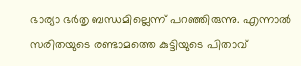ഭാര്യാ ഭര്‍തൃ ബന്ധമില്ലെന്ന് പറഞ്ഞിരുന്നു. എന്നാല്‍ സരിതയുടെ രണ്ടാമത്തെ കുട്ടിയുടെ പിതാവ്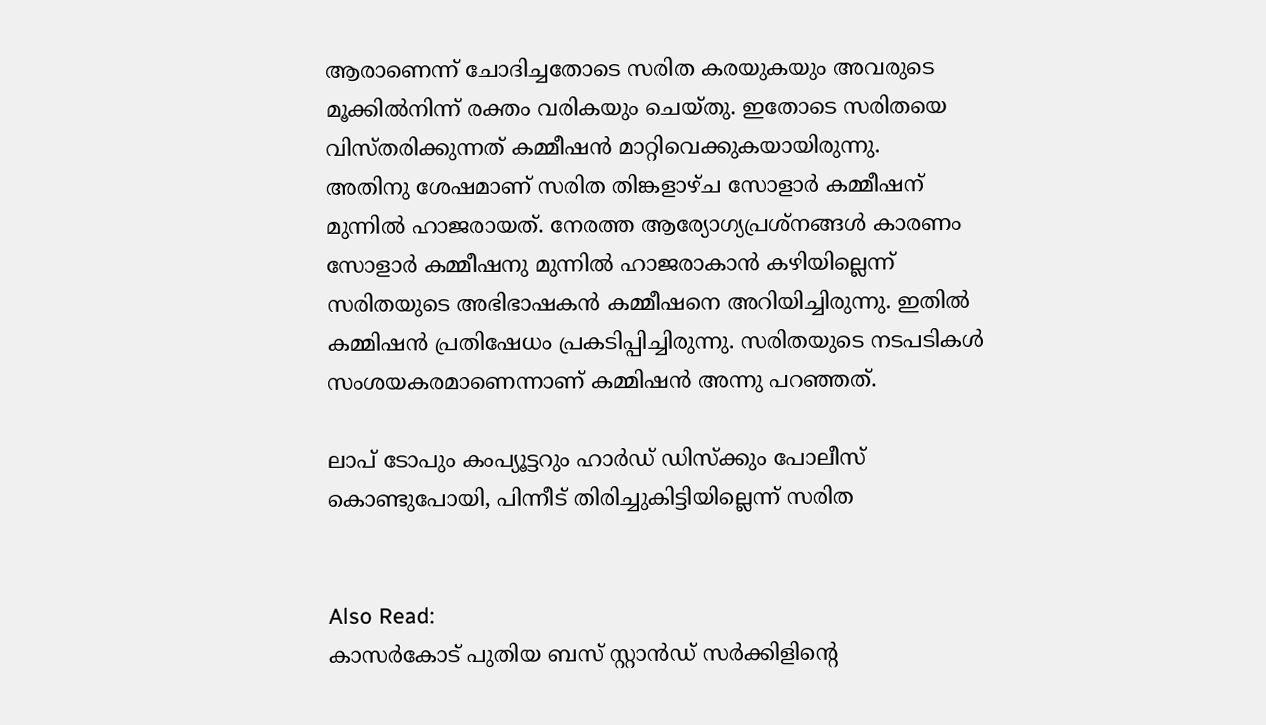ആരാണെന്ന് ചോദിച്ചതോടെ സരിത കരയുകയും അവരുടെ മൂക്കില്‍നിന്ന് രക്തം വരികയും ചെയ്തു. ഇതോടെ സരിതയെ വിസ്തരിക്കുന്നത് കമ്മീഷന്‍ മാറ്റിവെക്കുകയായിരുന്നു.
അതിനു ശേഷമാണ് സരിത തിങ്കളാഴ്ച സോളാര്‍ കമ്മീഷന് മുന്നില്‍ ഹാജരായത്. നേരത്ത ആര്യോഗ്യപ്രശ്‌നങ്ങള്‍ കാരണം സോളാര്‍ കമ്മീഷനു മുന്നില്‍ ഹാജരാകാന്‍ കഴിയില്ലെന്ന് സരിതയുടെ അഭിഭാഷകന്‍ കമ്മീഷനെ അറിയിച്ചിരുന്നു. ഇതില്‍ കമ്മിഷന്‍ പ്രതിഷേധം പ്രകടിപ്പിച്ചിരുന്നു. സരിതയുടെ നടപടികള്‍ സംശയകരമാണെന്നാണ് കമ്മിഷന്‍ അന്നു പറഞ്ഞത്.

ലാപ് ടോപും കംപ്യൂട്ടറും ഹാര്‍ഡ് ഡിസ്‌ക്കും പോലീസ് കൊണ്ടുപോയി, പിന്നീട് തിരിച്ചുകിട്ടിയില്ലെന്ന് സരിത


Also Read:
കാസര്‍കോട് പുതിയ ബസ് സ്റ്റാന്‍ഡ് സര്‍ക്കിളിന്റെ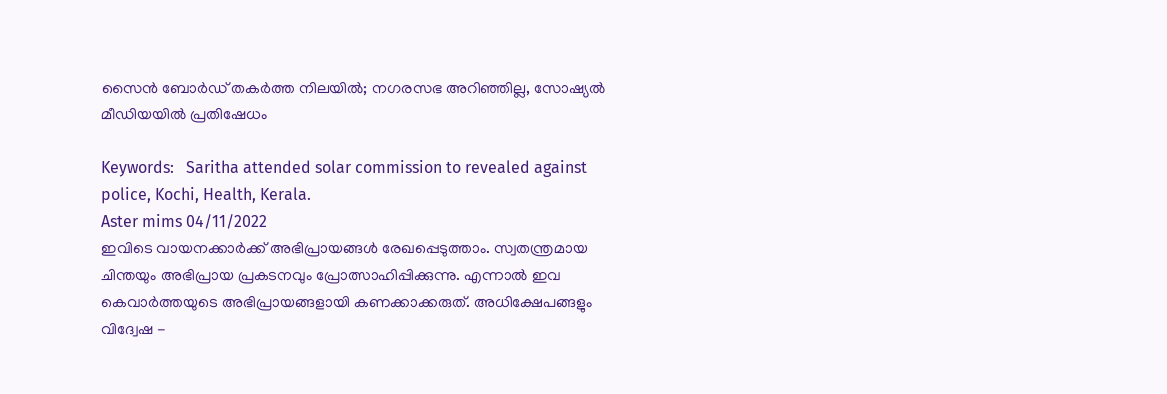സൈന്‍ ബോര്‍ഡ് തകര്‍ത്ത നിലയില്‍; നഗരസഭ അറിഞ്ഞില്ല, സോഷ്യല്‍ മീഡിയയില്‍ പ്രതിഷേധം

Keywords:   Saritha attended solar commission to revealed against police, Kochi, Health, Kerala.
Aster mims 04/11/2022
ഇവിടെ വായനക്കാർക്ക് അഭിപ്രായങ്ങൾ രേഖപ്പെടുത്താം. സ്വതന്ത്രമായ ചിന്തയും അഭിപ്രായ പ്രകടനവും പ്രോത്സാഹിപ്പിക്കുന്നു. എന്നാൽ ഇവ കെവാർത്തയുടെ അഭിപ്രായങ്ങളായി കണക്കാക്കരുത്. അധിക്ഷേപങ്ങളും വിദ്വേഷ -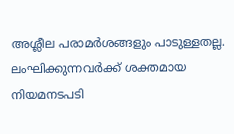അശ്ലീല പരാമർശങ്ങളും പാടുള്ളതല്ല. ലംഘിക്കുന്നവർക്ക് ശക്തമായ നിയമനടപടി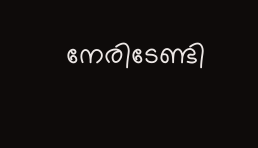നേരിടേണ്ടി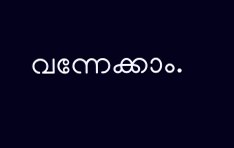വന്നേക്കാം.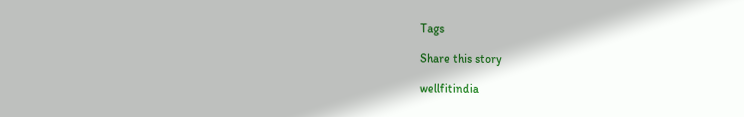Tags

Share this story

wellfitindia